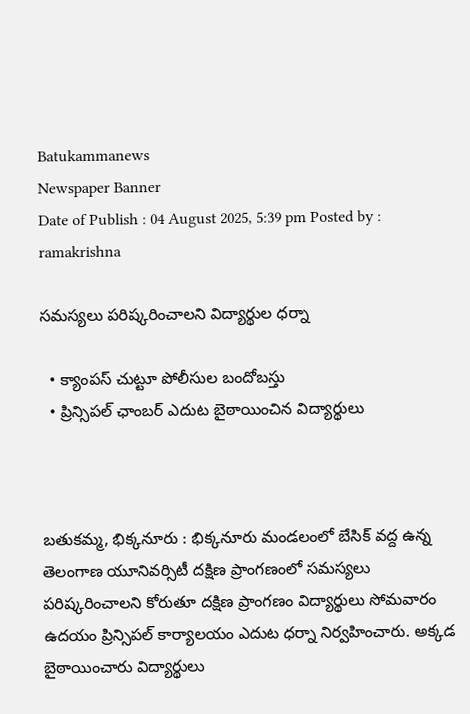Batukammanews
Newspaper Banner
Date of Publish : 04 August 2025, 5:39 pm Posted by : ramakrishna

సమస్యలు పరిష్కరించాలని విద్యార్థుల ధర్నా

  • క్యాంపస్ చుట్టూ పోలీసుల బందోబస్తు
  • ప్రిన్సిపల్ ఛాంబర్ ఎదుట బైఠాయించిన విద్యార్థులు



బతుకమ్మ, భిక్కనూరు : భిక్కనూరు మండలంలో బేసిక్ వద్ద ఉన్న  తెలంగాణ యూనివర్సిటీ దక్షిణ ప్రాంగణంలో సమస్యలు పరిష్కరించాలని కోరుతూ దక్షిణ ప్రాంగణం విద్యార్థులు సోమవారం ఉదయం ప్రిన్సిపల్ కార్యాలయం ఎదుట ధర్నా నిర్వహించారు. అక్కడ  బైఠాయించారు విద్యార్థులు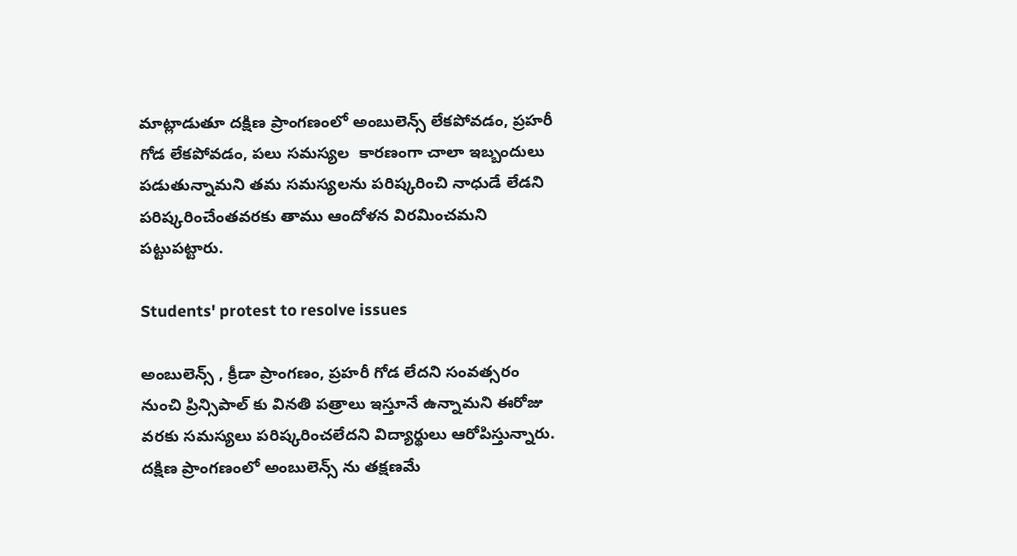మాట్లాడుతూ దక్షిణ ప్రాంగణంలో అంబులెన్స్ లేకపోవడం, ప్రహరీ గోడ లేకపోవడం, పలు సమస్యల  కారణంగా చాలా ఇబ్బందులు పడుతున్నామని తమ సమస్యలను పరిష్కరించి నాధుడే లేడని పరిష్కరించేంతవరకు తాము ఆందోళన విరమించమని పట్టుపట్టారు.

Students' protest to resolve issues

అంబులెన్స్ , క్రీడా ప్రాంగణం, ప్రహరీ గోడ లేదని సంవత్సరం నుంచి ప్రిన్సిపాల్ కు వినతి పత్రాలు ఇస్తూనే ఉన్నామని ఈరోజు వరకు సమస్యలు పరిష్కరించలేదని విద్యార్థులు ఆరోపిస్తున్నారు. దక్షిణ ప్రాంగణంలో అంబులెన్స్ ను తక్షణమే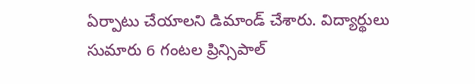ఏర్పాటు చేయాలని డిమాండ్ చేశారు. విద్యార్థులు సుమారు 6 గంటల ప్రిన్సిపాల్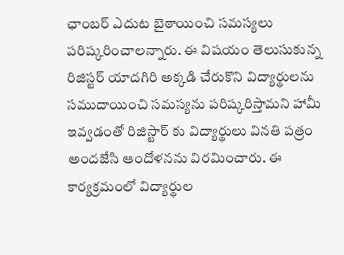ఛాంబర్ ఎదుట బైఠాయించి సమస్యలు  పరిష్కరించాలన్నారు. ఈ విషయం తెలుసుకున్న రిజిస్టర్ యాదగిరి అక్కడి చేరుకొని విద్యార్థులను సముదాయించి సమస్యను పరిష్కరిస్తామని హామీ ఇవ్వడంతో రిజిస్టార్ కు విద్యార్థులు వినతి పత్రం అందజేసి ఆందోళనను విరమించారు. ఈ కార్యక్రమంలో విద్యార్థుల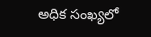అధిక సంఖ్యలో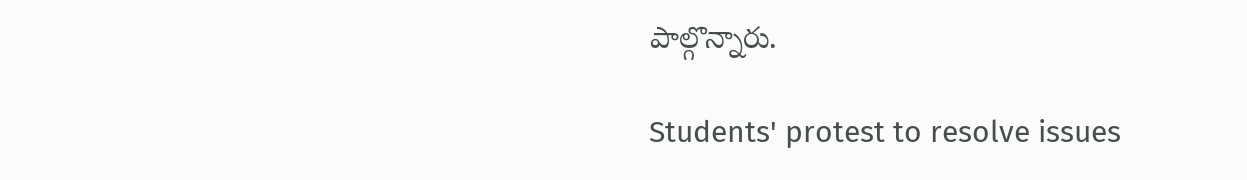పాల్గొన్నారు.

Students' protest to resolve issues